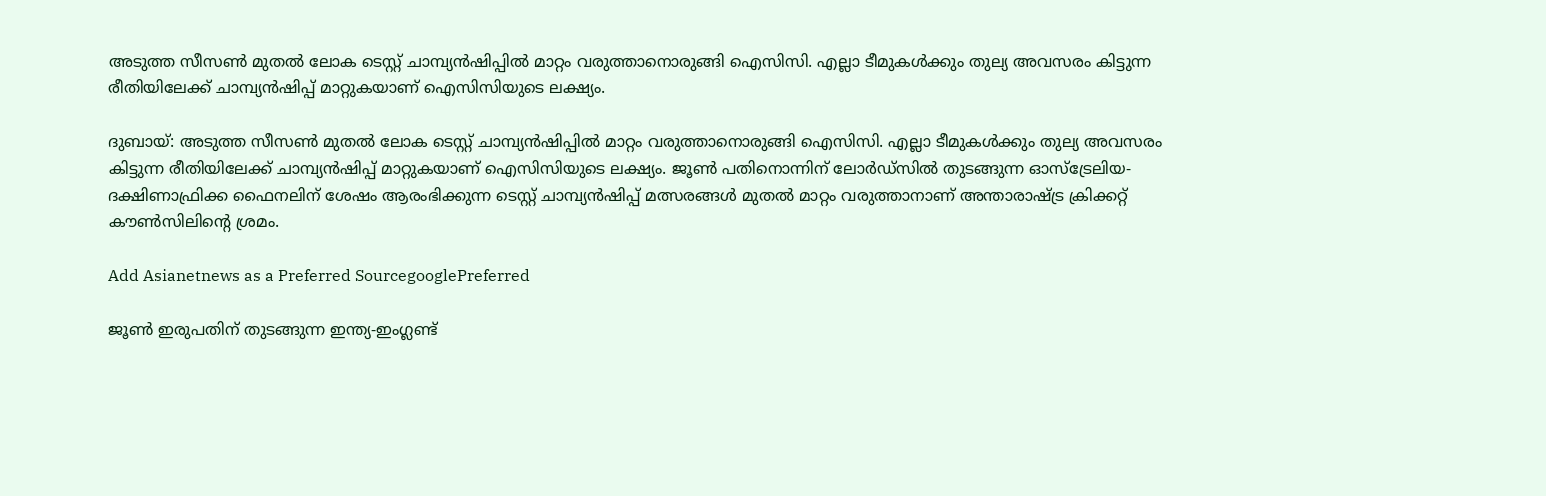അടുത്ത സീസൺ മുതൽ ലോക ടെസ്റ്റ് ചാമ്പ്യൻഷിപ്പിൽ മാറ്റം വരുത്താനൊരുങ്ങി ഐസിസി. എല്ലാ ടീമുകൾക്കും തുല്യ അവസരം കിട്ടുന്ന രീതിയിലേക്ക് ചാമ്പ്യൻഷിപ്പ് മാറ്റുകയാണ് ഐസിസിയുടെ ലക്ഷ്യം.

ദുബായ്: അടുത്ത സീസൺ മുതൽ ലോക ടെസ്റ്റ് ചാമ്പ്യൻഷിപ്പിൽ മാറ്റം വരുത്താനൊരുങ്ങി ഐസിസി. എല്ലാ ടീമുകൾക്കും തുല്യ അവസരം കിട്ടുന്ന രീതിയിലേക്ക് ചാമ്പ്യൻഷിപ്പ് മാറ്റുകയാണ് ഐസിസിയുടെ ലക്ഷ്യം. ജൂൺ പതിനൊന്നിന് ലോർഡ്സിൽ തുടങ്ങുന്ന ഓസ്ട്രേലിയ-ദക്ഷിണാഫ്രിക്ക ഫൈനലിന് ശേഷം ആരംഭിക്കുന്ന ടെസ്റ്റ് ചാമ്പ്യൻഷിപ്പ് മത്സരങ്ങൾ മുതൽ മാറ്റം വരുത്താനാണ് അന്താരാഷ്ട്ര ക്രിക്കറ്റ് കൗൺസിലിന്‍റെ ശ്രമം.

Add Asianetnews as a Preferred SourcegooglePreferred

ജൂൺ ഇരുപതിന് തുടങ്ങുന്ന ഇന്ത്യ-ഇംഗ്ലണ്ട്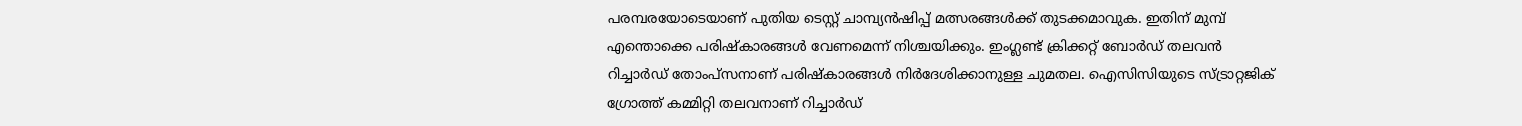പരമ്പരയോടെയാണ് പുതിയ ടെസ്റ്റ് ചാമ്പ്യൻഷിപ്പ് മത്സരങ്ങൾക്ക് തുടക്കമാവുക. ഇതിന് മുമ്പ് എന്തൊക്കെ പരിഷ്കാരങ്ങൾ വേണമെന്ന് നിശ്ചയിക്കും. ഇംഗ്ലണ്ട് ക്രിക്കറ്റ് ബോർഡ് തലവൻ റിച്ചാർഡ് തോംപ്സനാണ് പരിഷ്കാരങ്ങൾ നിർദേശിക്കാനുള്ള ചുമതല. ഐസിസിയുടെ സ്ട്രാറ്റജിക് ഗ്രോത്ത് കമ്മിറ്റി തലവനാണ് റിച്ചാർഡ്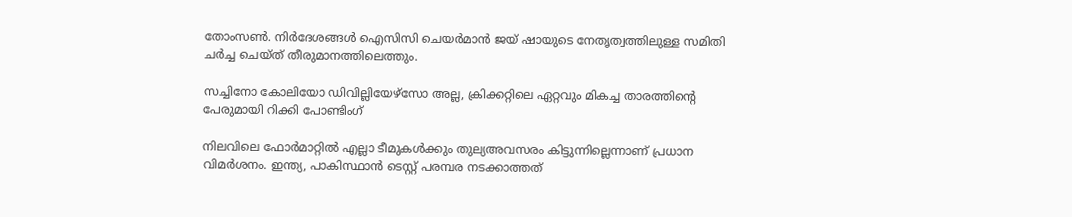തോംസൺ. നിർദേശങ്ങൾ ഐസിസി ചെയ‍ർമാൻ ജയ് ഷായുടെ നേതൃത്വത്തിലുള്ള സമിതി ചർച്ച ചെയ്ത് തീരുമാനത്തിലെത്തും.

സച്ചിനോ കോലിയോ ഡിവില്ലിയേഴ്സോ അല്ല, ക്രിക്കറ്റിലെ ഏറ്റവും മികച്ച താരത്തിന്‍റെ പേരുമായി റിക്കി പോണ്ടിംഗ്

നിലവിലെ ഫോർമാറ്റിൽ എല്ലാ ടീമുകൾക്കും തുല്യഅവസരം കിട്ടുന്നില്ലെന്നാണ് പ്രധാന വിമർശനം. ഇന്ത്യ, പാകിസ്ഥാൻ ടെസ്റ്റ് പരമ്പര നടക്കാത്തത്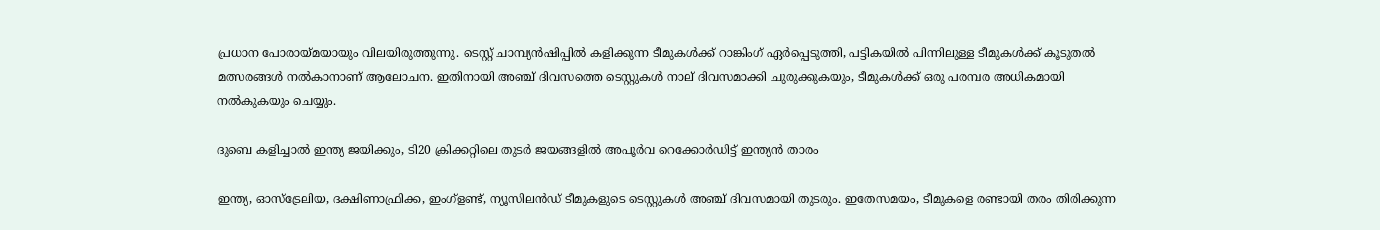പ്രധാന പോരായ്മയായും വിലയിരുത്തുന്നു. ടെസ്റ്റ് ചാമ്പ്യൻഷിപ്പിൽ കളിക്കുന്ന ടീമുകൾക്ക് റാങ്കിംഗ് ഏർപ്പെടുത്തി, പട്ടികയിൽ പിന്നിലുള്ള ടീമുകൾക്ക് കൂടുതൽ മത്സരങ്ങൾ നൽകാനാണ് ആലോചന. ഇതിനായി അഞ്ച് ദിവസത്തെ ടെസ്റ്റുകൾ നാല് ദിവസമാക്കി ചുരുക്കുകയും, ടീമുകൾക്ക് ഒരു പരമ്പര അധികമായി നൽകുകയും ചെയ്യും.

ദുബെ കളിച്ചാൽ ഇന്ത്യ ജയിക്കും, ടി20 ക്രിക്കറ്റിലെ തുടര്‍ ജയങ്ങളില്‍ അപൂര്‍വ റെക്കോര്‍ഡിട്ട് ഇന്ത്യൻ താരം

ഇന്ത്യ, ഓസ്ട്രേലിയ, ദക്ഷിണാഫ്രിക്ക, ഇംഗ്ളണ്ട്, ന്യൂസിലൻഡ് ടീമുകളുടെ ടെസ്റ്റുകൾ അഞ്ച് ദിവസമായി തുടരും. ഇതേസമയം, ടീമുകളെ രണ്ടായി തരം തിരിക്കുന്ന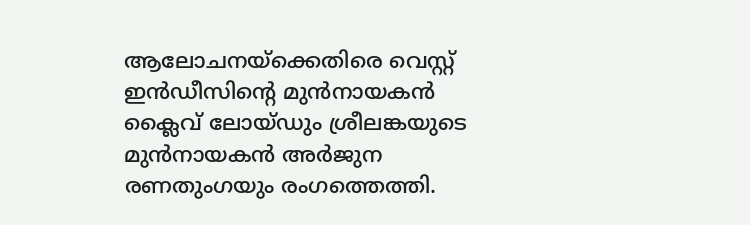ആലോചനയ്ക്കെതിരെ വെസ്റ്റ് ഇൻഡീസിന്റെ മുൻനായകൻ ക്ലൈവ് ലോയ്ഡും ശ്രീലങ്കയുടെ മുൻനായകൻ അർജുന രണതുംഗയും രംഗത്തെത്തി.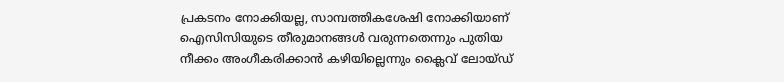പ്രകടനം നോക്കിയല്ല, സാമ്പത്തികശേഷി നോക്കിയാണ് ഐസിസിയുടെ തീരുമാനങ്ങൾ വരുന്നതെന്നും പുതിയ നീക്കം അംഗീകരിക്കാൻ കഴിയില്ലെന്നും ക്ലൈവ് ലോയ്ഡ്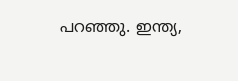പറഞ്ഞു. ഇന്ത്യ,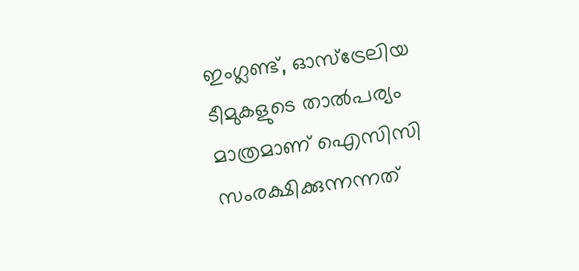ഇംഗ്ലണ്ട്, ഓസ്ട്രേലിയ ടീമുകളുടെ താൽപര്യം മാത്രമാണ് ഐസിസി സംരക്ഷിക്കുന്നന്നത്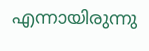എന്നായിരുന്നു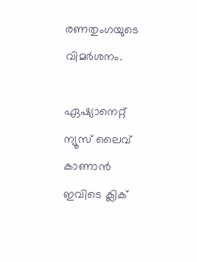രണതുംഗയുടെ വിമർശനം.

ഏഷ്യാനെറ്റ് ന്യൂസ് ലൈവ് കാണാന്‍ ഇവിടെ ക്ലിക്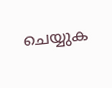ചെയ്യുക